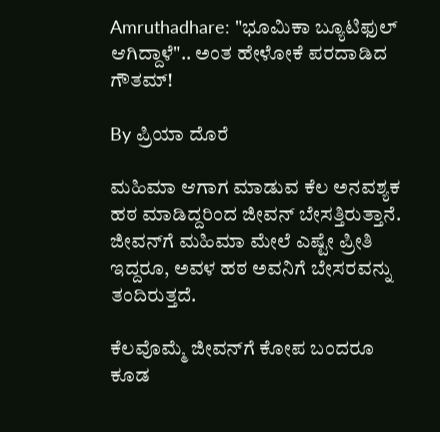Amruthadhare: "ಭೂಮಿಕಾ ಬ್ಯೂಟಿಫುಲ್ ಆಗಿದ್ದಾಳೆ".. ಅಂತ ಹೇಳೋಕೆ ಪರದಾಡಿದ ಗೌತಮ್!

By ಪ್ರಿಯಾ ದೊರೆ

ಮಹಿಮಾ ಆಗಾಗ ಮಾಡುವ ಕೆಲ ಅನವಶ್ಯಕ ಹಠ ಮಾಡಿದ್ದರಿಂದ ಜೀವನ್ ಬೇಸತ್ತಿರುತ್ತಾನೆ. ಜೀವನ್‌ಗೆ ಮಹಿಮಾ ಮೇಲೆ ಎಷ್ಟೇ ಪ್ರೀತಿ ಇದ್ದರೂ, ಅವಳ ಹಠ ಅವನಿಗೆ ಬೇಸರವನ್ನು ತಂದಿರುತ್ತದೆ.

ಕೆಲವೊಮ್ಮೆ ಜೀವನ್‌ಗೆ ಕೋಪ ಬಂದರೂ ಕೂಡ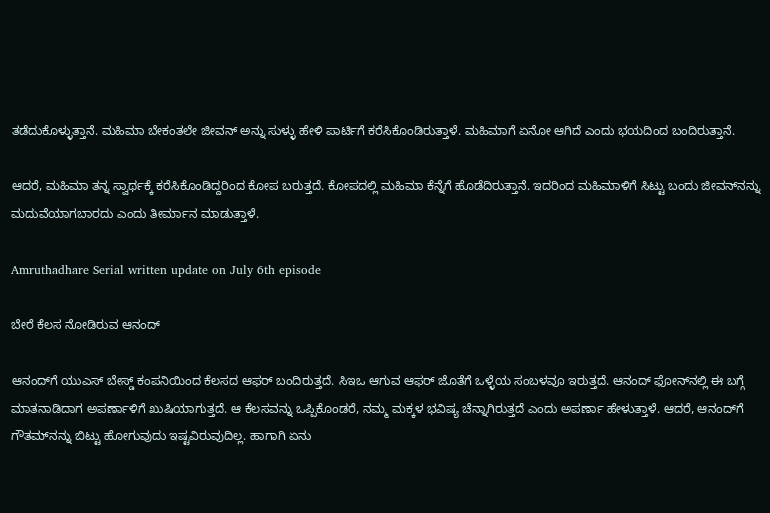ತಡೆದುಕೊಳ್ಳುತ್ತಾನೆ. ಮಹಿಮಾ ಬೇಕಂತಲೇ ಜೀವನ್ ಅನ್ನು ಸುಳ್ಳು ಹೇಳಿ ಪಾರ್ಟಿಗೆ ಕರೆಸಿಕೊಂಡಿರುತ್ತಾಳೆ. ಮಹಿಮಾಗೆ ಏನೋ ಆಗಿದೆ ಎಂದು ಭಯದಿಂದ ಬಂದಿರುತ್ತಾನೆ.

ಆದರೆ, ಮಹಿಮಾ ತನ್ನ ಸ್ವಾರ್ಥಕ್ಕೆ ಕರೆಸಿಕೊಂಡಿದ್ದರಿಂದ ಕೋಪ ಬರುತ್ತದೆ. ಕೋಪದಲ್ಲಿ ಮಹಿಮಾ ಕೆನ್ನೆಗೆ ಹೊಡೆದಿರುತ್ತಾನೆ. ಇದರಿಂದ ಮಹಿಮಾಳಿಗೆ ಸಿಟ್ಟು ಬಂದು ಜೀವನ್‌ನನ್ನು ಮದುವೆಯಾಗಬಾರದು ಎಂದು ತೀರ್ಮಾನ ಮಾಡುತ್ತಾಳೆ.

Amruthadhare Serial written update on July 6th episode

ಬೇರೆ ಕೆಲಸ ನೋಡಿರುವ ಆನಂದ್

ಆನಂದ್‌ಗೆ ಯುಎಸ್ ಬೇಸ್ಡ್ ಕಂಪನಿಯಿಂದ ಕೆಲಸದ ಆಫರ್ ಬಂದಿರುತ್ತದೆ. ಸಿಇಒ ಆಗುವ ಆಫರ್ ಜೊತೆಗೆ ಒಳ್ಳೆಯ ಸಂಬಳವೂ ಇರುತ್ತದೆ. ಆನಂದ್ ಫೋನ್‌ನಲ್ಲಿ ಈ ಬಗ್ಗೆ ಮಾತನಾಡಿದಾಗ ಅಪರ್ಣಾಳಿಗೆ ಖುಷಿಯಾಗುತ್ತದೆ. ಆ ಕೆಲಸವನ್ನು ಒಪ್ಪಿಕೊಂಡರೆ, ನಮ್ಮ ಮಕ್ಕಳ ಭವಿಷ್ಯ ಚೆನ್ನಾಗಿರುತ್ತದೆ ಎಂದು ಅಪರ್ಣಾ ಹೇಳುತ್ತಾಳೆ. ಆದರೆ, ಆನಂದ್‌ಗೆ ಗೌತಮ್‌ನನ್ನು ಬಿಟ್ಟು ಹೋಗುವುದು ಇಷ್ಟವಿರುವುದಿಲ್ಲ. ಹಾಗಾಗಿ ಏನು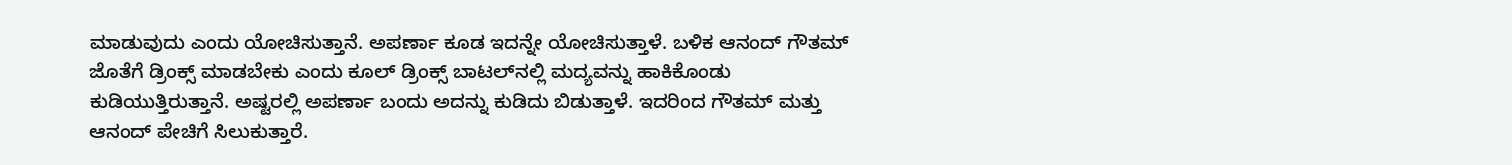ಮಾಡುವುದು ಎಂದು ಯೋಚಿಸುತ್ತಾನೆ. ಅಪರ್ಣಾ ಕೂಡ ಇದನ್ನೇ ಯೋಚಿಸುತ್ತಾಳೆ. ಬಳಿಕ ಆನಂದ್ ಗೌತಮ್ ಜೊತೆಗೆ ಡ್ರಿಂಕ್ಸ್ ಮಾಡಬೇಕು ಎಂದು ಕೂಲ್ ಡ್ರಿಂಕ್ಸ್ ಬಾಟಲ್‌ನಲ್ಲಿ ಮದ್ಯವನ್ನು ಹಾಕಿಕೊಂಡು ಕುಡಿಯುತ್ತಿರುತ್ತಾನೆ. ಅಷ್ಟರಲ್ಲಿ ಅಪರ್ಣಾ ಬಂದು ಅದನ್ನು ಕುಡಿದು ಬಿಡುತ್ತಾಳೆ. ಇದರಿಂದ ಗೌತಮ್ ಮತ್ತು ಆನಂದ್ ಪೇಚಿಗೆ ಸಿಲುಕುತ್ತಾರೆ.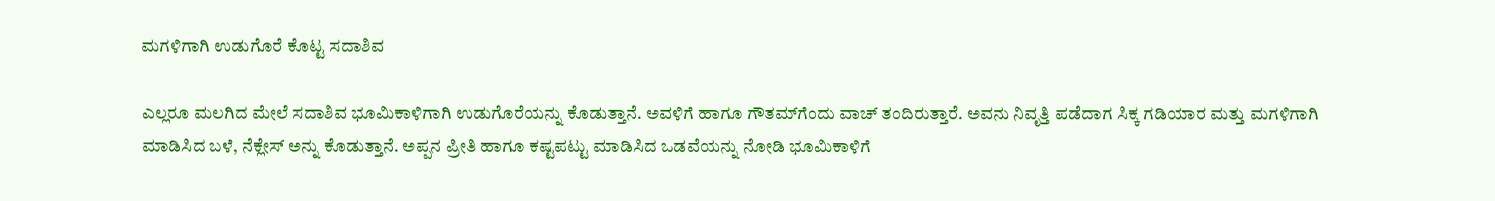ಮಗಳಿಗಾಗಿ ಉಡುಗೊರೆ ಕೊಟ್ಟ ಸದಾಶಿವ

ಎಲ್ಲರೂ ಮಲಗಿದ ಮೇಲೆ ಸದಾಶಿವ ಭೂಮಿಕಾಳಿಗಾಗಿ ಉಡುಗೊರೆಯನ್ನು ಕೊಡುತ್ತಾನೆ. ಅವಳಿಗೆ ಹಾಗೂ ಗೌತಮ್‌ಗೆಂದು ವಾಚ್ ತಂದಿರುತ್ತಾರೆ. ಅವನು ನಿವೃತ್ತಿ ಪಡೆದಾಗ ಸಿಕ್ಕ ಗಡಿಯಾರ ಮತ್ತು ಮಗಳಿಗಾಗಿ ಮಾಡಿಸಿದ ಬಳೆ, ನೆಕ್ಲೇಸ್ ಅನ್ನು ಕೊಡುತ್ತಾನೆ. ಅಪ್ಪನ ಪ್ರೀತಿ ಹಾಗೂ ಕಷ್ಟಪಟ್ಟು ಮಾಡಿಸಿದ ಒಡವೆಯನ್ನು ನೋಡಿ ಭೂಮಿಕಾಳಿಗೆ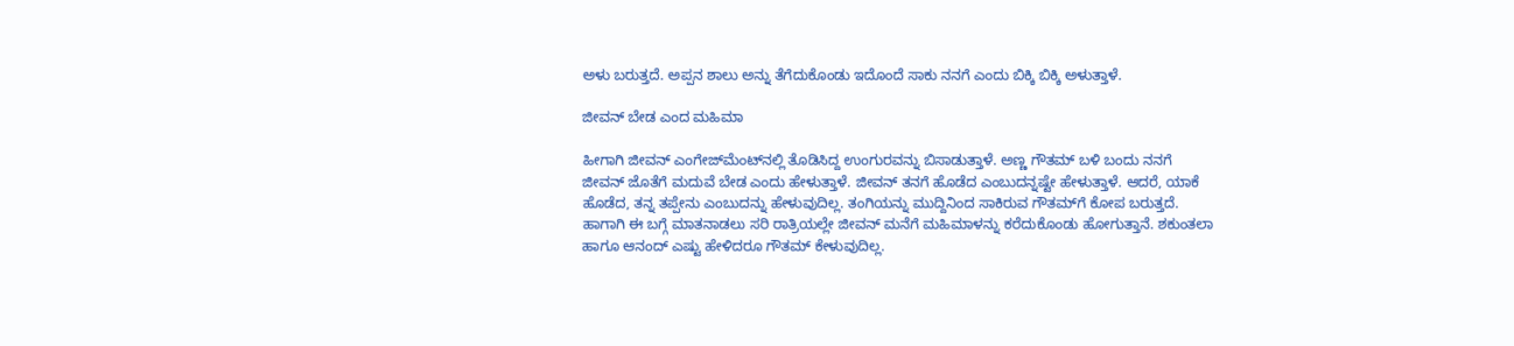ಅಳು ಬರುತ್ತದೆ. ಅಪ್ಪನ ಶಾಲು ಅನ್ನು ತೆಗೆದುಕೊಂಡು ಇದೊಂದೆ ಸಾಕು ನನಗೆ ಎಂದು ಬಿಕ್ಕಿ ಬಿಕ್ಕಿ ಅಳುತ್ತಾಳೆ.

ಜೀವನ್ ಬೇಡ ಎಂದ ಮಹಿಮಾ

ಹೀಗಾಗಿ ಜೀವನ್ ಎಂಗೇಜ್‌ಮೆಂಟ್‌ನಲ್ಲಿ ತೊಡಿಸಿದ್ದ ಉಂಗುರವನ್ನು ಬಿಸಾಡುತ್ತಾಳೆ. ಅಣ್ಣ ಗೌತಮ್ ಬಳಿ ಬಂದು ನನಗೆ ಜೀವನ್ ಜೊತೆಗೆ ಮದುವೆ ಬೇಡ ಎಂದು ಹೇಳುತ್ತಾಳೆ. ಜೀವನ್ ತನಗೆ ಹೊಡೆದ ಎಂಬುದನ್ನಷ್ಟೇ ಹೇಳುತ್ತಾಳೆ. ಆದರೆ, ಯಾಕೆ ಹೊಡೆದ, ತನ್ನ ತಪ್ಪೇನು ಎಂಬುದನ್ನು ಹೇಳುವುದಿಲ್ಲ. ತಂಗಿಯನ್ನು ಮುದ್ದಿನಿಂದ ಸಾಕಿರುವ ಗೌತಮ್‌ಗೆ ಕೋಪ ಬರುತ್ತದೆ. ಹಾಗಾಗಿ ಈ ಬಗ್ಗೆ ಮಾತನಾಡಲು ಸರಿ ರಾತ್ರಿಯಲ್ಲೇ ಜೀವನ್ ಮನೆಗೆ ಮಹಿಮಾಳನ್ನು ಕರೆದುಕೊಂಡು ಹೋಗುತ್ತಾನೆ. ಶಕುಂತಲಾ ಹಾಗೂ ಆನಂದ್ ಎಷ್ಟು ಹೇಳಿದರೂ ಗೌತಮ್ ಕೇಳುವುದಿಲ್ಲ.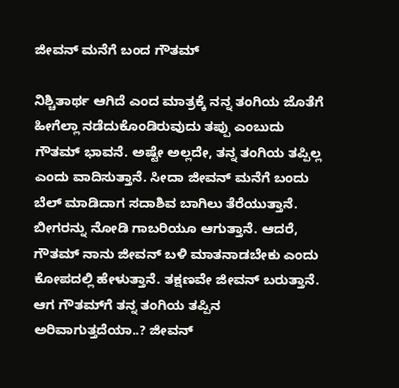ಜೀವನ್ ಮನೆಗೆ ಬಂದ ಗೌತಮ್

ನಿಶ್ಚಿತಾರ್ಥ ಆಗಿದೆ ಎಂದ ಮಾತ್ರಕ್ಕೆ ನನ್ನ ತಂಗಿಯ ಜೊತೆಗೆ ಹೀಗೆಲ್ಲಾ ನಡೆದುಕೊಂಡಿರುವುದು ತಪ್ಪು ಎಂಬುದು ಗೌತಮ್ ಭಾವನೆ. ಅಷ್ಟೇ ಅಲ್ಲದೇ, ತನ್ನ ತಂಗಿಯ ತಪ್ಪಿಲ್ಲ ಎಂದು ವಾದಿಸುತ್ತಾನೆ. ಸೀದಾ ಜೀವನ್ ಮನೆಗೆ ಬಂದು ಬೆಲ್ ಮಾಡಿದಾಗ ಸದಾಶಿವ ಬಾಗಿಲು ತೆರೆಯುತ್ತಾನೆ. ಬೀಗರನ್ನು ನೋಡಿ ಗಾಬರಿಯೂ ಆಗುತ್ತಾನೆ. ಆದರೆ, ಗೌತಮ್ ನಾನು ಜೀವನ್ ಬಳಿ ಮಾತನಾಡಬೇಕು ಎಂದು ಕೋಪದಲ್ಲಿ ಹೇಳುತ್ತಾನೆ. ತಕ್ಷಣವೇ ಜೀವನ್ ಬರುತ್ತಾನೆ. ಆಗ ಗೌತಮ್‌ಗೆ ತನ್ನ ತಂಗಿಯ ತಪ್ಪಿನ ಅರಿವಾಗುತ್ತದೆಯಾ..? ಜೀವನ್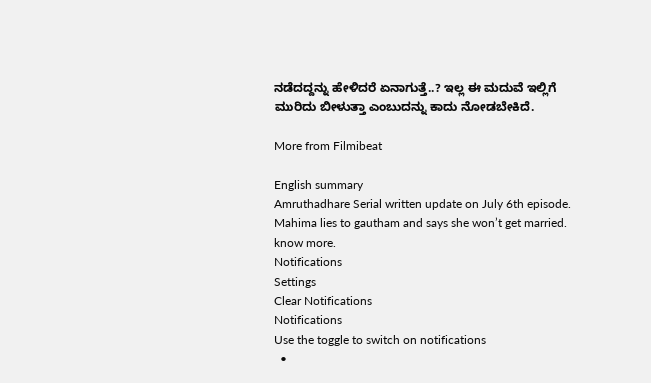ನಡೆದದ್ದನ್ನು ಹೇಳಿದರೆ ಏನಾಗುತ್ತೆ..? ಇಲ್ಲ ಈ ಮದುವೆ ಇಲ್ಲಿಗೆ ಮುರಿದು ಬೀಳುತ್ತಾ ಎಂಬುದನ್ನು ಕಾದು ನೋಡಬೇಕಿದೆ.

More from Filmibeat

English summary
Amruthadhare Serial written update on July 6th episode. Mahima lies to gautham and says she won’t get married. know more.
Notifications
Settings
Clear Notifications
Notifications
Use the toggle to switch on notifications
  •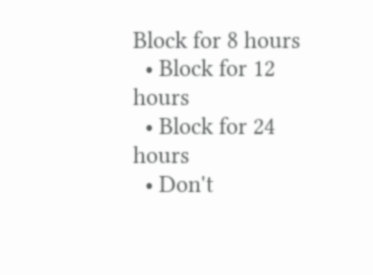Block for 8 hours
  • Block for 12 hours
  • Block for 24 hours
  • Don't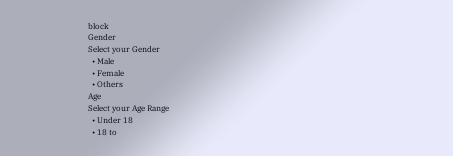block
Gender
Select your Gender
  • Male
  • Female
  • Others
Age
Select your Age Range
  • Under 18
  • 18 to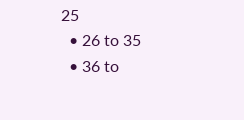25
  • 26 to 35
  • 36 to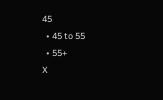45
  • 45 to 55
  • 55+
X